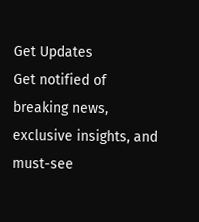Get Updates
Get notified of breaking news, exclusive insights, and must-see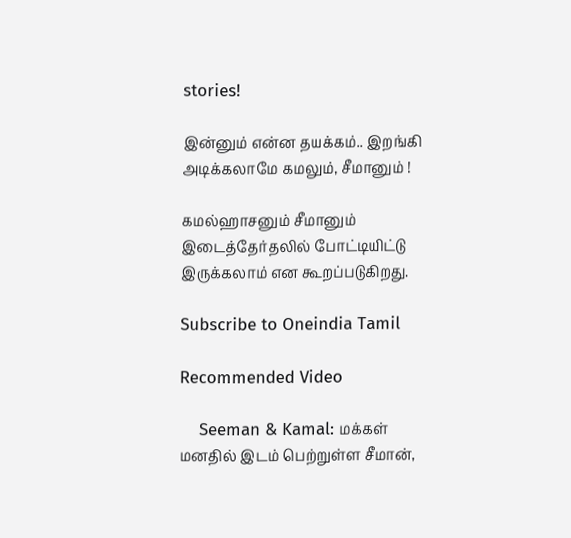stories!

இன்னும் என்ன தயக்கம்.. இறங்கி அடிக்கலாமே கமலும், சீமானும் !

கமல்ஹாசனும் சீமானும் இடைத்தேர்தலில் போட்டியிட்டு இருக்கலாம் என கூறப்படுகிறது.

Subscribe to Oneindia Tamil

Recommended Video

    Seeman & Kamal: மக்கள் மனதில் இடம் பெற்றுள்ள சீமான்,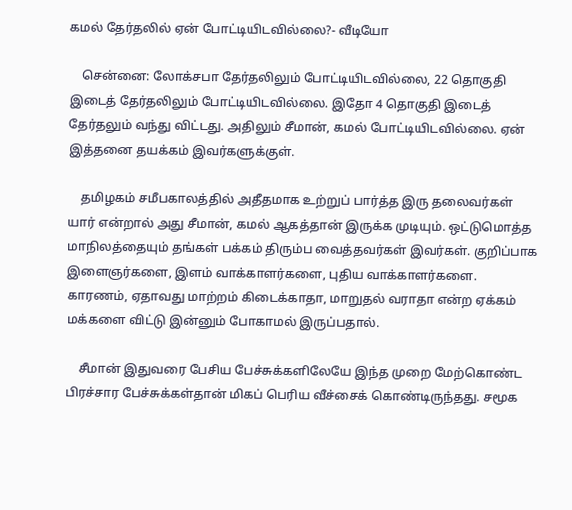கமல் தேர்தலில் ஏன் போட்டியிடவில்லை?- வீடியோ

    சென்னை: லோக்சபா தேர்தலிலும் போட்டியிடவில்லை, 22 தொகுதி இடைத் தேர்தலிலும் போட்டியிடவில்லை. இதோ 4 தொகுதி இடைத் தேர்தலும் வந்து விட்டது. அதிலும் சீமான், கமல் போட்டியிடவில்லை. ஏன் இத்தனை தயக்கம் இவர்களுக்குள்.

    தமிழகம் சமீபகாலத்தில் அதீதமாக உற்றுப் பார்த்த இரு தலைவர்கள் யார் என்றால் அது சீமான், கமல் ஆகத்தான் இருக்க முடியும். ஒட்டுமொத்த மாநிலத்தையும் தங்கள் பக்கம் திரும்ப வைத்தவர்கள் இவர்கள். குறிப்பாக இளைஞர்களை, இளம் வாக்காளர்களை, புதிய வாக்காளர்களை. காரணம், ஏதாவது மாற்றம் கிடைக்காதா, மாறுதல் வராதா என்ற ஏக்கம் மக்களை விட்டு இன்னும் போகாமல் இருப்பதால்.

    சீமான் இதுவரை பேசிய பேச்சுக்களிலேயே இந்த முறை மேற்கொண்ட பிரச்சார பேச்சுக்கள்தான் மிகப் பெரிய வீச்சைக் கொண்டிருந்தது. சமூக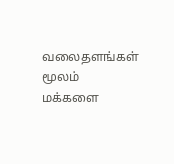வலைதளங்கள் மூலம் மக்களை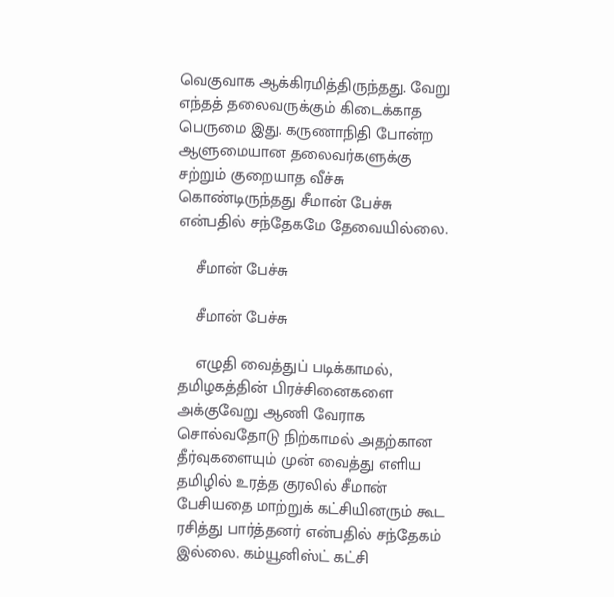வெகுவாக ஆக்கிரமித்திருந்தது. வேறு எந்தத் தலைவருக்கும் கிடைக்காத பெருமை இது. கருணாநிதி போன்ற ஆளுமையான தலைவர்களுக்கு சற்றும் குறையாத வீச்சு கொண்டிருந்தது சீமான் பேச்சு என்பதில் சந்தேகமே தேவையில்லை.

    சீமான் பேச்சு

    சீமான் பேச்சு

    எழுதி வைத்துப் படிக்காமல், தமிழகத்தின் பிரச்சினைகளை அக்குவேறு ஆணி வேராக சொல்வதோடு நிற்காமல் அதற்கான தீர்வுகளையும் முன் வைத்து எளிய தமிழில் உரத்த குரலில் சீமான் பேசியதை மாற்றுக் கட்சியினரும் கூட ரசித்து பார்த்தனர் என்பதில் சந்தேகம் இல்லை. கம்யூனிஸ்ட் கட்சி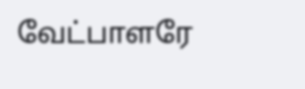வேட்பாளரே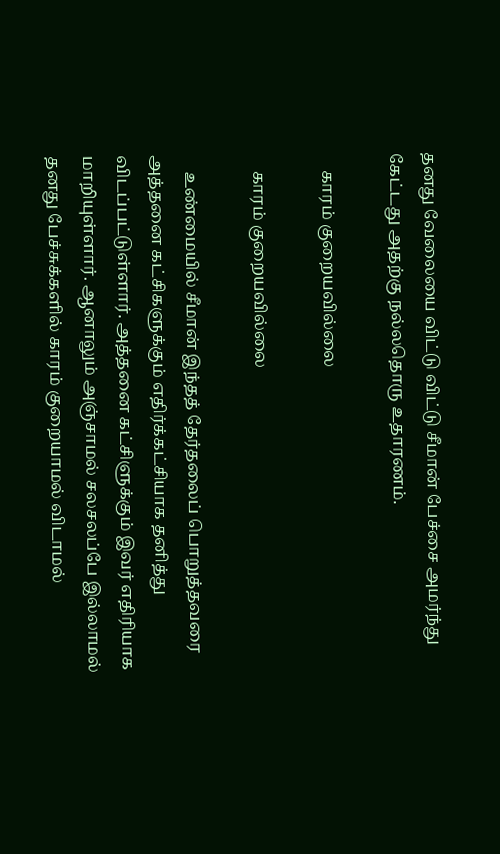தனது வேலையை விட்டு விட்டு சீமான் பேச்சை அமர்ந்து கேட்டது அதற்கு நல்லதொரு உதாரணம்.

    காரம் குறையவில்லை

    காரம் குறையவில்லை

    உண்மையில் சீமான் இந்தத் தேர்தலைப் பொறுத்தவரை அத்தனை கட்சிகளுக்கும் எதிர்க்கட்சியாக தனித்து விடப்பட்டுள்ளார். அத்தனை கட்சிளுக்கும் இவர் எதிரியாக மாறியுள்ளார். ஆனாலும் அஞ்சாமல் சலசலப்பே இல்லாமல் தனது பேச்சுக்களில் காரம் குறையாமல் விடாமல்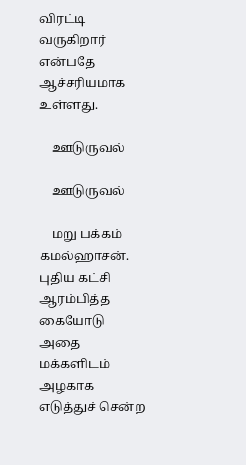விரட்டி வருகிறார் என்பதே ஆச்சரியமாக உள்ளது.

    ஊடுருவல்

    ஊடுருவல்

    மறு பக்கம் கமல்ஹாசன். புதிய கட்சி ஆரம்பித்த கையோடு அதை மக்களிடம் அழகாக எடுத்துச் சென்ற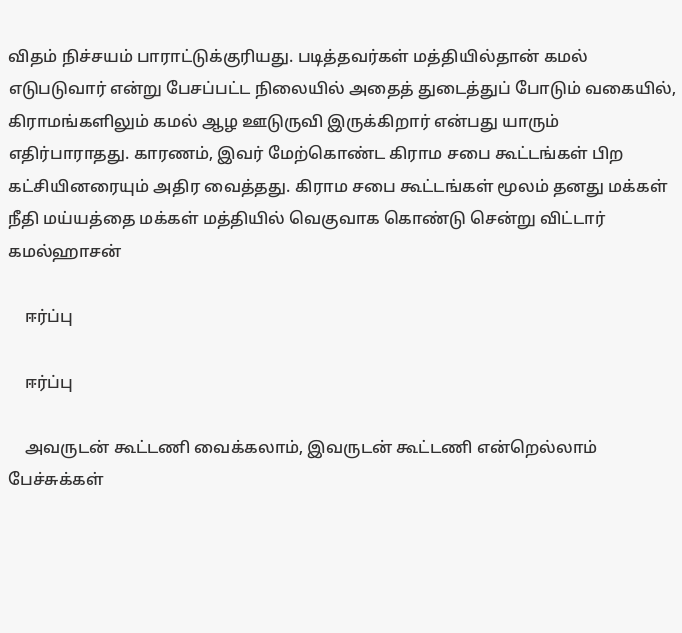விதம் நிச்சயம் பாராட்டுக்குரியது. படித்தவர்கள் மத்தியில்தான் கமல் எடுபடுவார் என்று பேசப்பட்ட நிலையில் அதைத் துடைத்துப் போடும் வகையில், கிராமங்களிலும் கமல் ஆழ ஊடுருவி இருக்கிறார் என்பது யாரும் எதிர்பாராதது. காரணம், இவர் மேற்கொண்ட கிராம சபை கூட்டங்கள் பிற கட்சியினரையும் அதிர வைத்தது. கிராம சபை கூட்டங்கள் மூலம் தனது மக்கள் நீதி மய்யத்தை மக்கள் மத்தியில் வெகுவாக கொண்டு சென்று விட்டார் கமல்ஹாசன்

    ஈர்ப்பு

    ஈர்ப்பு

    அவருடன் கூட்டணி வைக்கலாம், இவருடன் கூட்டணி என்றெல்லாம் பேச்சுக்கள்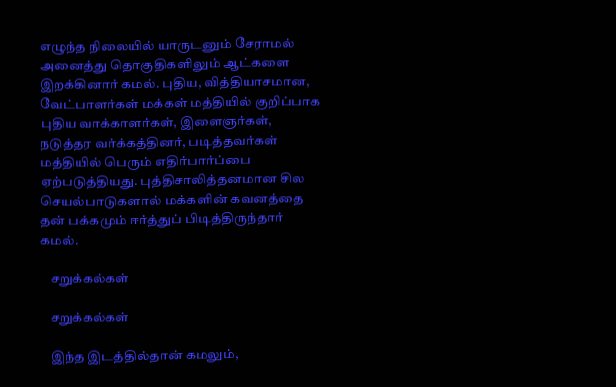எழுந்த நிலையில் யாருடனும் சேராமல் அனைத்து தொகுதிகளிலும் ஆட்களை இறக்கினார் கமல். புதிய, வித்தியாசமான, வேட்பாளர்கள் மக்கள் மத்தியில் குறிப்பாக புதிய வாக்காளர்கள், இளைஞர்கள், நடுத்தர வர்க்கத்தினர், படித்தவர்கள் மத்தியில் பெரும் எதிர்பார்ப்பை ஏற்படுத்தியது. புத்திசாலித்தனமான சில செயல்பாடுகளால் மக்களின் கவனத்தை தன் பக்கமும் ஈர்த்துப் பிடித்திருந்தார் கமல்.

    சறுக்கல்கள்

    சறுக்கல்கள்

    இந்த இடத்தில்தான் கமலும்,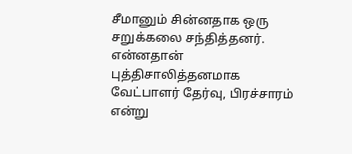சீமானும் சின்னதாக ஒரு சறுக்கலை சந்தித்தனர். என்னதான் புத்திசாலித்தனமாக வேட்பாளர் தேர்வு, பிரச்சாரம் என்று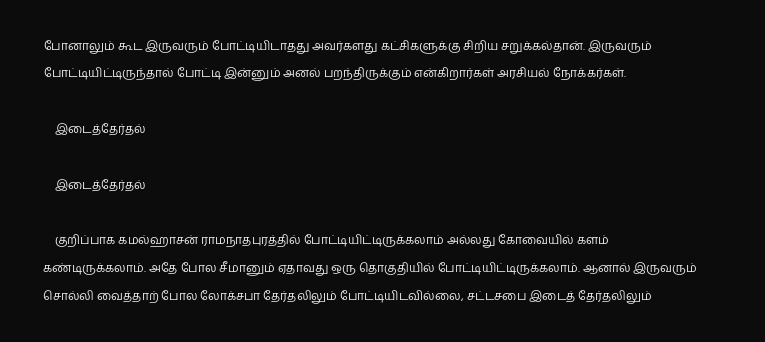போனாலும் கூட இருவரும் போட்டியிடாதது அவர்களது கட்சிகளுக்கு சிறிய சறுக்கல்தான். இருவரும் போட்டியிட்டிருந்தால் போட்டி இன்னும் அனல் பறந்திருக்கும் என்கிறார்கள் அரசியல் நோக்கர்கள்.

    இடைத்தேர்தல்

    இடைத்தேர்தல்

    குறிப்பாக கமல்ஹாசன் ராமநாதபுரத்தில் போட்டியிட்டிருக்கலாம் அல்லது கோவையில் களம் கண்டிருக்கலாம். அதே போல சீமானும் ஏதாவது ஒரு தொகுதியில் போட்டியிட்டிருக்கலாம். ஆனால் இருவரும் சொல்லி வைத்தாற் போல லோக்சபா தேர்தலிலும் போட்டியிடவில்லை, சட்டசபை இடைத் தேர்தலிலும்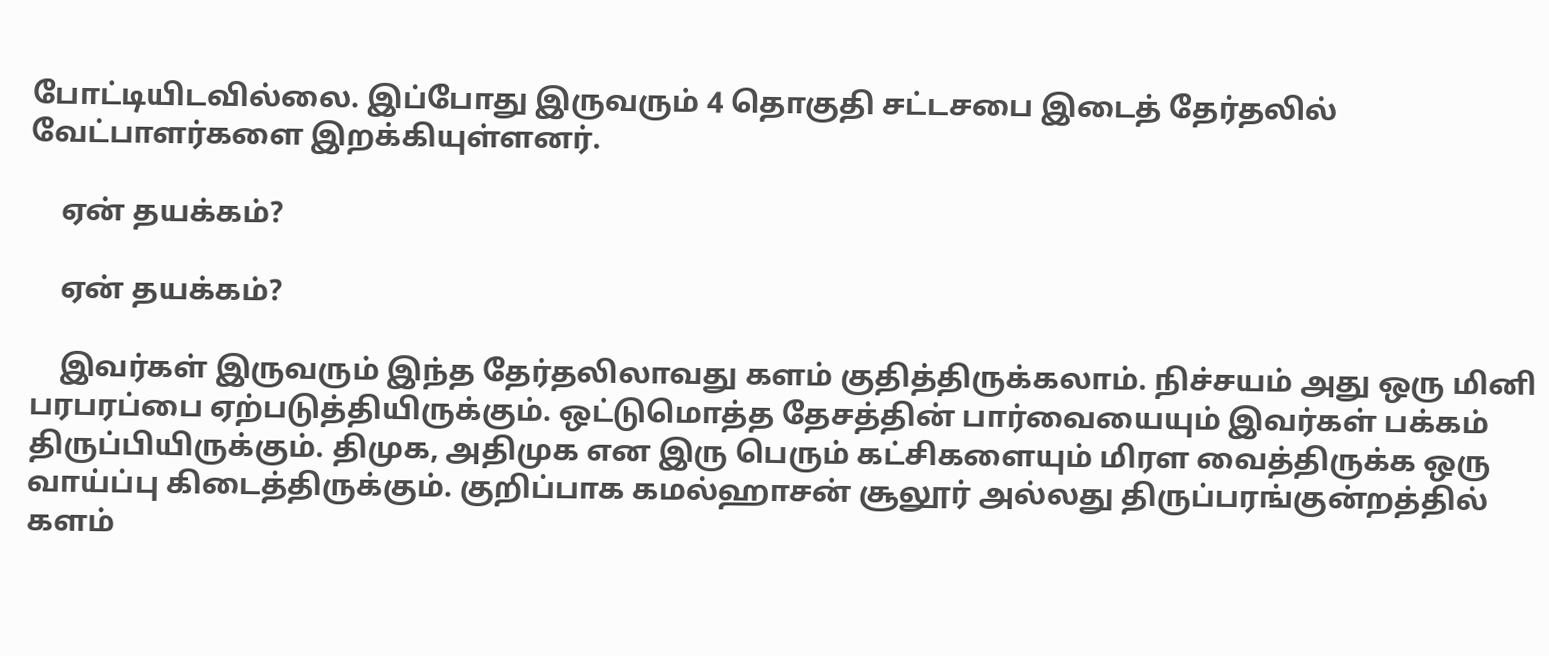போட்டியிடவில்லை. இப்போது இருவரும் 4 தொகுதி சட்டசபை இடைத் தேர்தலில் வேட்பாளர்களை இறக்கியுள்ளனர்.

    ஏன் தயக்கம்?

    ஏன் தயக்கம்?

    இவர்கள் இருவரும் இந்த தேர்தலிலாவது களம் குதித்திருக்கலாம். நிச்சயம் அது ஒரு மினி பரபரப்பை ஏற்படுத்தியிருக்கும். ஒட்டுமொத்த தேசத்தின் பார்வையையும் இவர்கள் பக்கம் திருப்பியிருக்கும். திமுக, அதிமுக என இரு பெரும் கட்சிகளையும் மிரள வைத்திருக்க ஒரு வாய்ப்பு கிடைத்திருக்கும். குறிப்பாக கமல்ஹாசன் சூலூர் அல்லது திருப்பரங்குன்றத்தில் களம்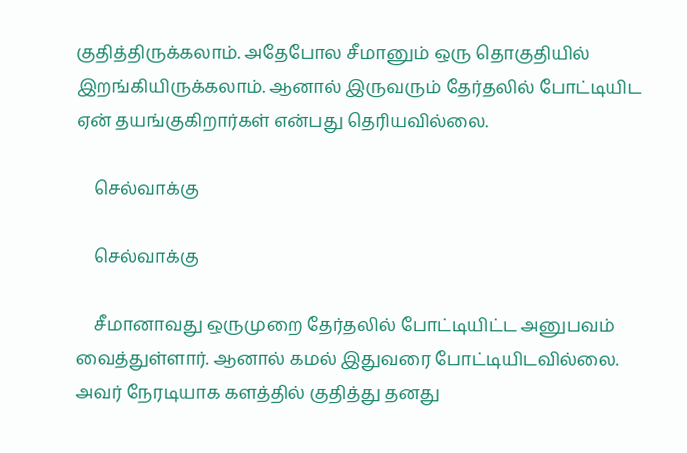குதித்திருக்கலாம். அதேபோல சீமானும் ஒரு தொகுதியில் இறங்கியிருக்கலாம். ஆனால் இருவரும் தேர்தலில் போட்டியிட ஏன் தயங்குகிறார்கள் என்பது தெரியவில்லை.

    செல்வாக்கு

    செல்வாக்கு

    சீமானாவது ஒருமுறை தேர்தலில் போட்டியிட்ட அனுபவம் வைத்துள்ளார். ஆனால் கமல் இதுவரை போட்டியிடவில்லை. அவர் நேரடியாக களத்தில் குதித்து தனது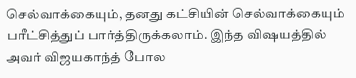செல்வாக்கையும், தனது கட்சியின் செல்வாக்கையும் பரீட்சித்துப் பார்த்திருக்கலாம். இந்த விஷயத்தில் அவர் விஜயகாந்த் போல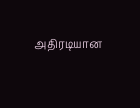அதிரடியான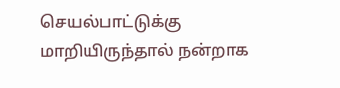செயல்பாட்டுக்கு மாறியிருந்தால் நன்றாக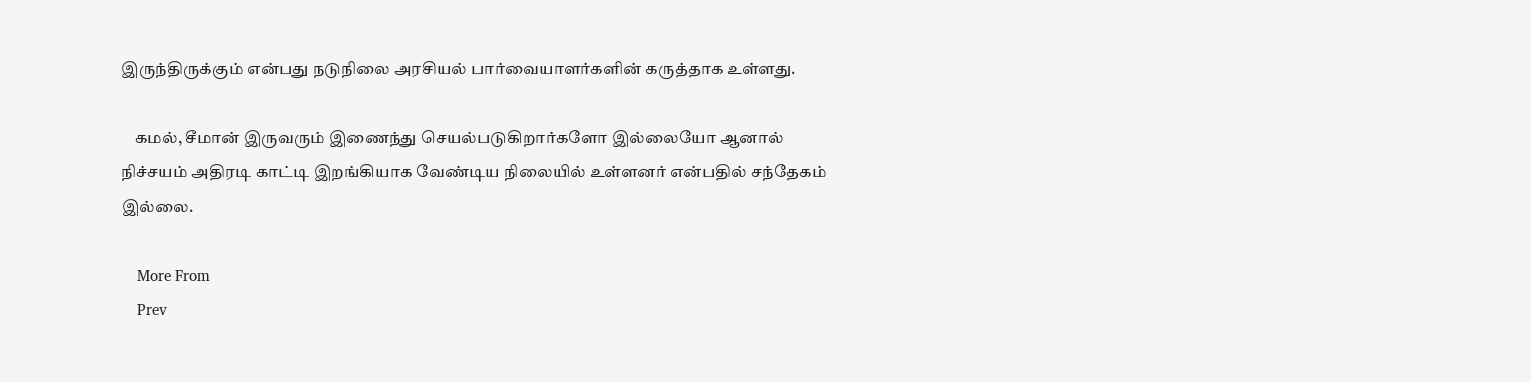இருந்திருக்கும் என்பது நடுநிலை அரசியல் பார்வையாளர்களின் கருத்தாக உள்ளது.

    கமல், சீமான் இருவரும் இணைந்து செயல்படுகிறார்களோ இல்லையோ ஆனால் நிச்சயம் அதிரடி காட்டி இறங்கியாக வேண்டிய நிலையில் உள்ளனர் என்பதில் சந்தேகம் இல்லை.

    More From
    Prev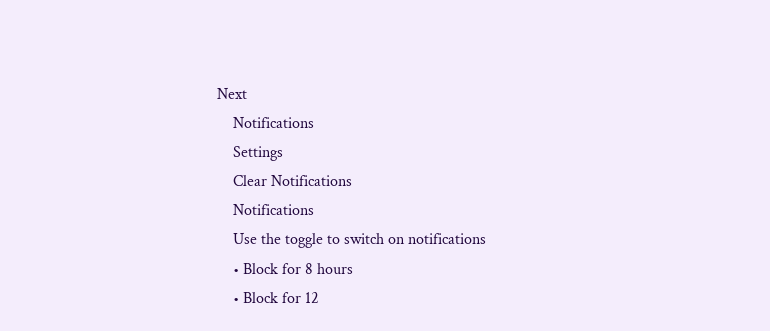Next
    Notifications
    Settings
    Clear Notifications
    Notifications
    Use the toggle to switch on notifications
    • Block for 8 hours
    • Block for 12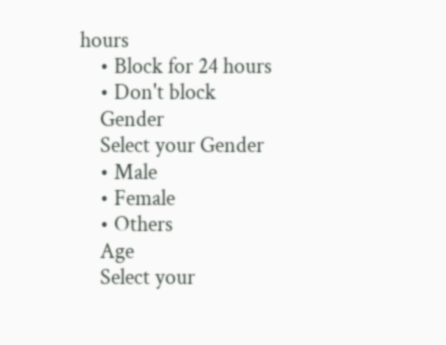hours
    • Block for 24 hours
    • Don't block
    Gender
    Select your Gender
    • Male
    • Female
    • Others
    Age
    Select your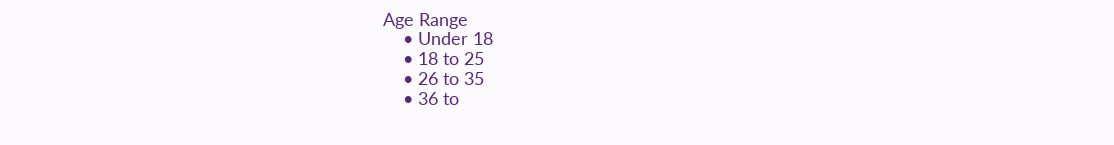Age Range
    • Under 18
    • 18 to 25
    • 26 to 35
    • 36 to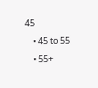45
    • 45 to 55
    • 55+